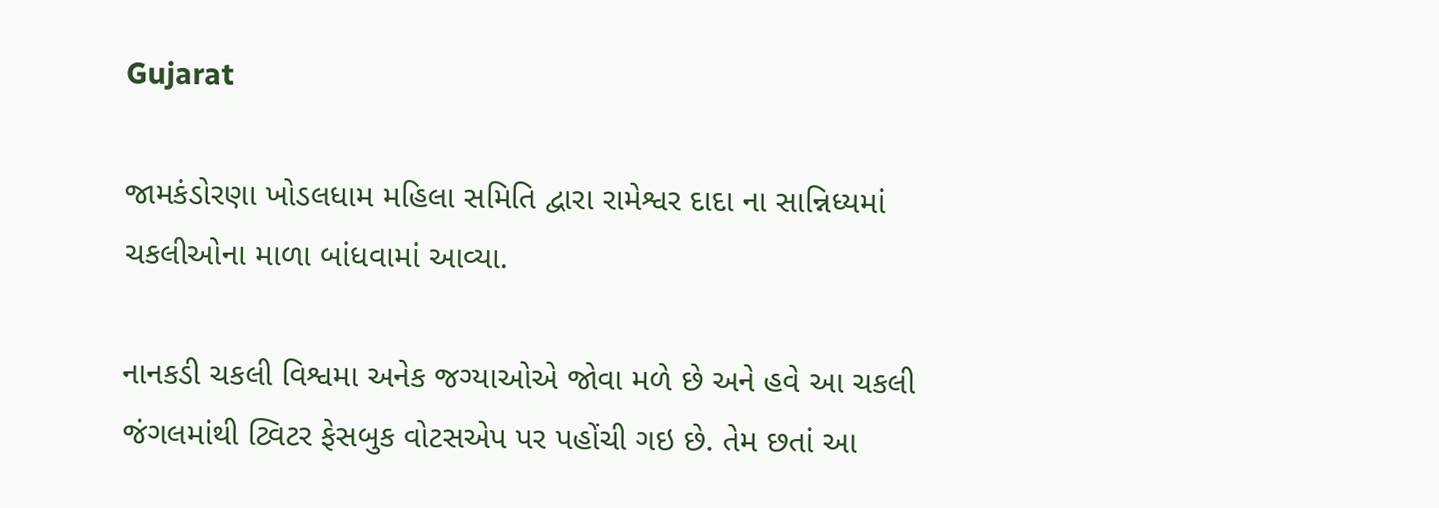Gujarat

જામકંડોરણા ખોડલધામ મહિલા સમિતિ દ્વારા રામેશ્વર દાદા ના સાન્નિધ્યમાં ચકલીઓના માળા બાંધવામાં આવ્યા.

નાનકડી ચકલી વિશ્વમા અનેક જગ્યાઓએ જોવા મળે છે અને હવે આ ચકલી જંગલમાંથી ટ્વિટર ફેસબુક વોટસએપ પર પહોંચી ગઇ છે. તેમ છતાં આ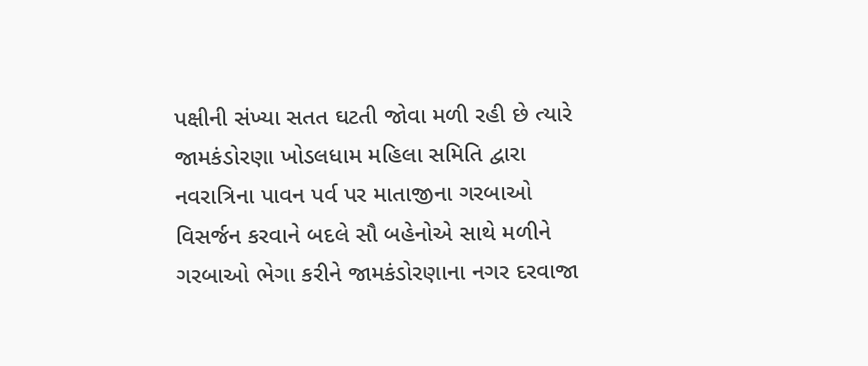પક્ષીની સંખ્યા સતત ઘટતી જોવા મળી રહી છે ત્યારે જામકંડોરણા ખોડલધામ મહિલા સમિતિ દ્વારા નવરાત્રિના પાવન પર્વ પર માતાજીના ગરબાઓ વિસર્જન કરવાને બદલે સૌ બહેનોએ સાથે મળીને ગરબાઓ ભેગા કરીને જામકંડોરણાના નગર દરવાજા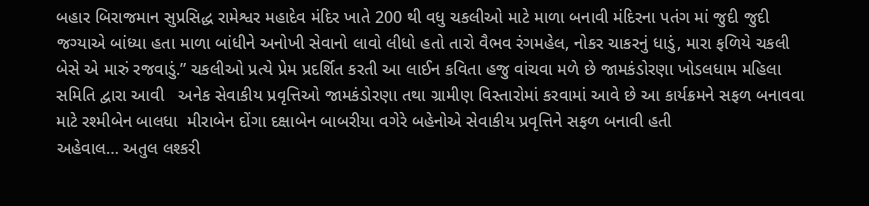બહાર બિરાજમાન સુપ્રસિદ્ધ રામેશ્વર મહાદેવ મંદિર ખાતે 200 થી વધુ ચકલીઓ માટે માળા બનાવી મંદિરના પતંગ માં જુદી જુદી જગ્યાએ બાંધ્યા હતા માળા બાંધીને અનોખી સેવાનો લાવો લીધો હતો તારો વૈભવ રંગમહેલ, નોકર ચાકરનું ધાડું, મારા ફળિયે ચકલી બેસે એ મારું રજવાડું.” ચકલીઓ પ્રત્યે પ્રેમ પ્રદર્શિત કરતી આ લાઈન કવિતા હજુ વાંચવા મળે છે જામકંડોરણા ખોડલધામ મહિલા સમિતિ દ્વારા આવી   અનેક સેવાકીય પ્રવૃત્તિઓ જામકંડોરણા તથા ગ્રામીણ વિસ્તારોમાં કરવામાં આવે છે આ કાર્યક્રમને સફળ બનાવવા માટે રશ્મીબેન બાલધા  મીરાબેન દોંગા દક્ષાબેન બાબરીયા વગેરે બહેનોએ સેવાકીય પ્રવૃત્તિને સફળ બનાવી હતી
અહેવાલ… અતુલ લશ્કરી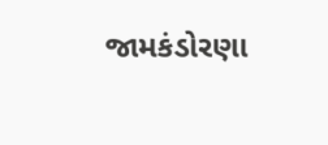જામકંડોરણા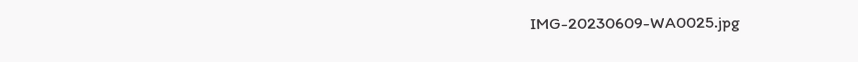IMG-20230609-WA0025.jpg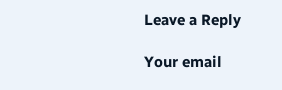Leave a Reply

Your email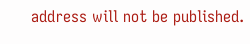address will not be published.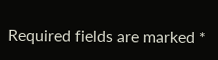Required fields are marked *